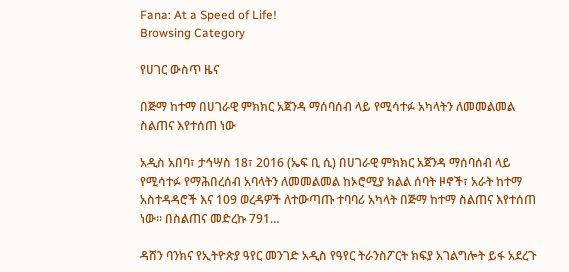Fana: At a Speed of Life!
Browsing Category

የሀገር ውስጥ ዜና

በጅማ ከተማ በሀገራዊ ምክክር አጀንዳ ማሰባሰብ ላይ የሚሳተፉ አካላትን ለመመልመል ስልጠና እየተሰጠ ነው

አዲስ አበባ፣ ታኅሣስ 18፣ 2016 (ኤፍ ቢ ሲ) በሀገራዊ ምክክር አጀንዳ ማሰባሰብ ላይ የሚሳተፉ የማሕበረሰብ አባላትን ለመመልመል ከኦሮሚያ ክልል ሰባት ዞኖች፣ አራት ከተማ አስተዳዳሮች እና 109 ወረዳዎች ለተውጣጡ ተባባሪ አካላት በጅማ ከተማ ስልጠና እየተሰጠ ነው። በስልጠና መድረኩ 791…

ዳሸን ባንክና የኢትዮጵያ ዓየር መንገድ አዲስ የዓየር ትራንስፖርት ክፍያ አገልግሎት ይፋ አደረጉ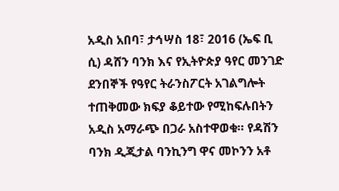አዲስ አበባ፣ ታኅሣስ 18፣ 2016 (ኤፍ ቢ ሲ) ዳሸን ባንክ እና የኢትዮጵያ ዓየር መንገድ ደንበኞች የዓየር ትራንስፖርት አገልግሎት ተጠቅመው ክፍያ ቆይተው የሚከፍሉበትን አዲስ አማራጭ በጋራ አስተዋወቁ። የዳሽን ባንክ ዲጂታል ባንኪንግ ዋና መኮንን አቶ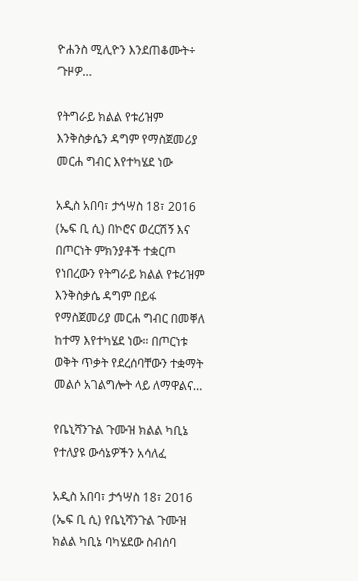ዮሐንስ ሚሊዮን እንደጠቆሙት÷ ‘ጉዞዎ…

የትግራይ ክልል የቱሪዝም እንቅስቃሴን ዳግም የማስጀመሪያ መርሐ ግብር እየተካሄደ ነው

አዲስ አበባ፣ ታኅሣስ 18፣ 2016 (ኤፍ ቢ ሲ) በኮሮና ወረርሽኝ እና በጦርነት ምክንያቶች ተቋርጦ የነበረውን የትግራይ ክልል የቱሪዝም እንቅስቃሴ ዳግም በይፋ የማስጀመሪያ መርሐ ግብር በመቐለ ከተማ እየተካሄደ ነው። በጦርነቱ ወቅት ጥቃት የደረሰባቸውን ተቋማት መልሶ አገልግሎት ላይ ለማዋልና…

የቤኒሻንጉል ጉሙዝ ክልል ካቢኔ የተለያዩ ውሳኔዎችን አሳለፈ

አዲስ አበባ፣ ታኅሣስ 18፣ 2016 (ኤፍ ቢ ሲ) የቤኒሻንጉል ጉሙዝ ክልል ካቢኔ ባካሄደው ስብሰባ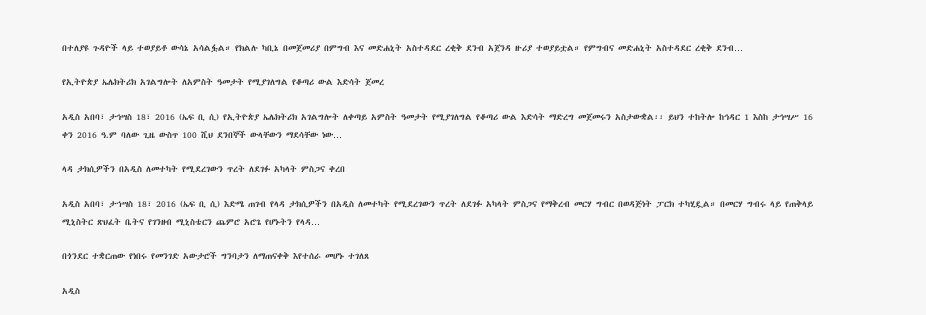በተለያዩ ጉዳዮች ላይ ተወያይቶ ውሳኔ አሳልፏል። የክልሉ ካቢኔ በመጀመሪያ በምግብ እና መድሐኒት አስተዳደር ረቂቅ ደንብ አጀንዳ ዙሪያ ተወያይቷል። የምግብና መድሐኒት አስተዳደር ረቂቅ ደንብ…

የኢትዮጵያ ኤሌክትሪክ አገልግሎት ለአምስት ዓመታት የሚያገለግል የቆጣሪ ውል እድሳት ጀመረ

አዲስ አበባ፣ ታኅሣስ 18፣ 2016 (ኤፍ ቢ ሲ) የኢትዮጵያ ኤሌክትሪክ አገልግሎት ለቀጣይ አምስት ዓመታት የሚያገለግል የቆጣሪ ውል እድሳት ማድረግ መጀመሩን አስታውቋል፡፡ ይህን ተከትሎ ከኅዳር 1 እስከ ታኅሣሥ 16 ቀን 2016 ዓ.ም ባለው ጊዜ ውስጥ 100 ሺህ ደንበኞች ውላቸውን ማደሳቸው ነው…

ላዳ ታክሲዎችን በአዲስ ለመተካት የሚደረገውን ጥረት ለደገፉ አካላት ምስጋና ቀረበ

አዲስ አበባ፣ ታኀሣስ 18፣ 2016 (ኤፍ ቢ ሲ) እድሜ ጠገብ የላዳ ታክሲዎችን በአዲስ ለመተካት የሚደረገውን ጥረት ለደገፉ አካላት ምስጋና የማቅረብ መርሃ ግብር በወዳጅነት ፓርክ ተካሂዷል። በመርሃ ግብሩ ላይ የጠቅላይ ሚኒስትር ጽህፈት ቤትና የገንዘብ ሚኒስቴርን ጨምሮ አሮጌ የሆኑትን የላዳ…

በጎንደር ተቋርጠው የነበሩ የመንገድ አውታሮች ግንባታን ለማጠናቀቅ እየተሰራ መሆኑ ተገለጸ

አዲስ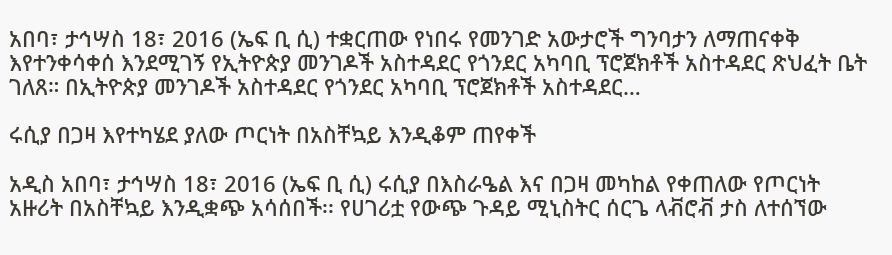አበባ፣ ታኅሣስ 18፣ 2016 (ኤፍ ቢ ሲ) ተቋርጠው የነበሩ የመንገድ አውታሮች ግንባታን ለማጠናቀቅ እየተንቀሳቀሰ እንደሚገኝ የኢትዮጵያ መንገዶች አስተዳደር የጎንደር አካባቢ ፕሮጀክቶች አስተዳደር ጽህፈት ቤት ገለጸ። በኢትዮጵያ መንገዶች አስተዳደር የጎንደር አካባቢ ፕሮጀክቶች አስተዳደር…

ሩሲያ በጋዛ እየተካሄደ ያለው ጦርነት በአስቸኳይ እንዲቆም ጠየቀች

አዲስ አበባ፣ ታኅሣስ 18፣ 2016 (ኤፍ ቢ ሲ) ሩሲያ በእስራዔል እና በጋዛ መካከል የቀጠለው የጦርነት አዙሪት በአስቸኳይ እንዲቋጭ አሳሰበች፡፡ የሀገሪቷ የውጭ ጉዳይ ሚኒስትር ሰርጌ ላቭሮቭ ታስ ለተሰኘው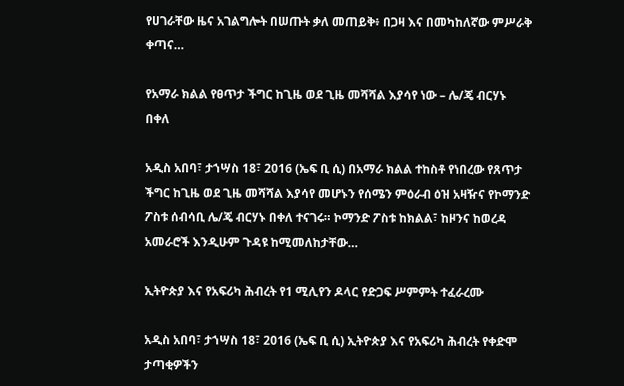የሀገራቸው ዜና አገልግሎት በሠጡት ቃለ መጠይቅ፥ በጋዛ እና በመካከለኛው ምሥራቅ ቀጣና…

የአማራ ክልል የፀጥታ ችግር ከጊዜ ወደ ጊዜ መሻሻል እያሳየ ነው – ሌ/ጄ ብርሃኑ በቀለ

አዲስ አበባ፣ ታኀሣስ 18፣ 2016 (ኤፍ ቢ ሲ) በአማራ ክልል ተከስቶ የነበረው የጸጥታ ችግር ከጊዜ ወደ ጊዜ መሻሻል እያሳየ መሆኑን የሰሜን ምዕራብ ዕዝ አዛዥና የኮማንድ ፖስቱ ሰብሳቢ ሌ/ጄ ብርሃኑ በቀለ ተናገሩ። ኮማንድ ፖስቱ ከክልል፣ ከዞንና ከወረዳ አመራሮች እንዲሁም ጉዳዩ ከሚመለከታቸው…

ኢትዮጵያ እና የአፍሪካ ሕብረት የ1 ሚሊየን ዶላር የድጋፍ ሥምምት ተፈራረሙ

አዲስ አበባ፣ ታኀሣስ 18፣ 2016 (ኤፍ ቢ ሲ) ኢትዮጵያ እና የአፍሪካ ሕብረት የቀድሞ ታጣቂዎችን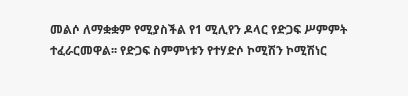መልሶ ለማቋቋም የሚያስችል የ1 ሚሊየን ዶላር የድጋፍ ሥምምት ተፈራርመዋል፡፡ የድጋፍ ስምምነቱን የተሃድሶ ኮሚሽን ኮሚሽነር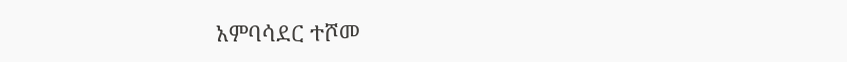አምባሳደር ተሾመ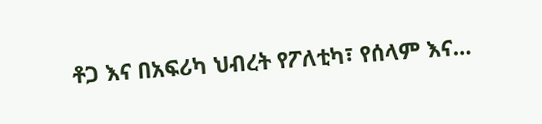ቶጋ እና በአፍሪካ ህብረት የፖለቲካ፣ የሰላም እና…